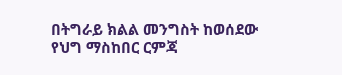በትግራይ ክልል መንግስት ከወሰደው የህግ ማስከበር ርምጃ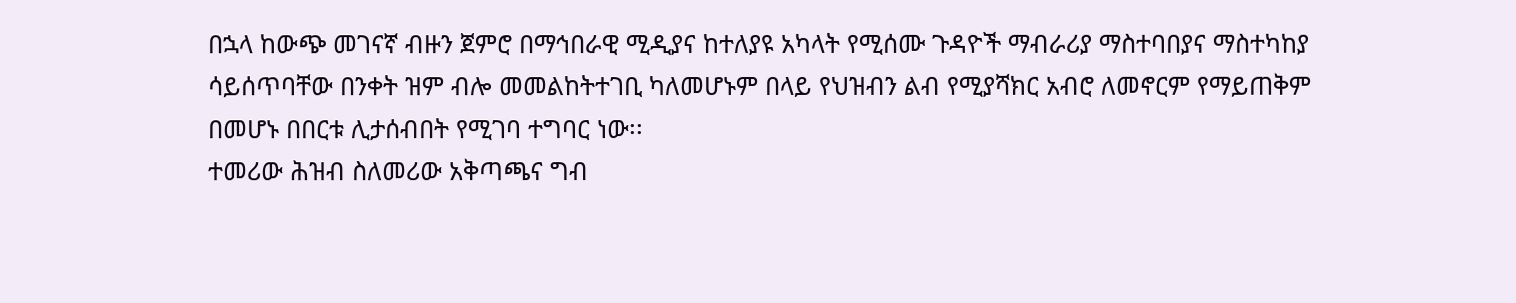በኋላ ከውጭ መገናኛ ብዙን ጀምሮ በማኅበራዊ ሚዲያና ከተለያዩ አካላት የሚሰሙ ጉዳዮች ማብራሪያ ማስተባበያና ማስተካከያ ሳይሰጥባቸው በንቀት ዝም ብሎ መመልከትተገቢ ካለመሆኑም በላይ የህዝብን ልብ የሚያሻክር አብሮ ለመኖርም የማይጠቅም በመሆኑ በበርቱ ሊታሰብበት የሚገባ ተግባር ነው፡፡
ተመሪው ሕዝብ ስለመሪው አቅጣጫና ግብ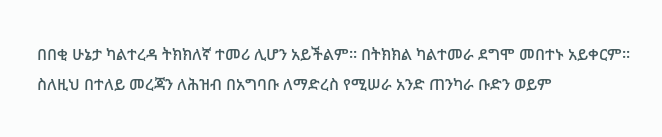በበቂ ሁኔታ ካልተረዳ ትክክለኛ ተመሪ ሊሆን አይችልም፡፡ በትክክል ካልተመራ ደግሞ መበተኑ አይቀርም፡፡ ስለዚህ በተለይ መረጃን ለሕዝብ በአግባቡ ለማድረስ የሚሠራ አንድ ጠንካራ ቡድን ወይም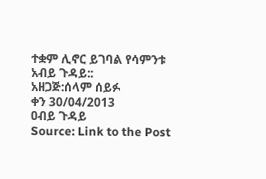ተቋም ሊኖር ይገባል የሳምንቱ አብይ ጉዳይ::
አዘጋጅ:ሰላም ሰይፉ
ቀን 30/04/2013
ዐብይ ጉዳይ
Source: Link to the Post